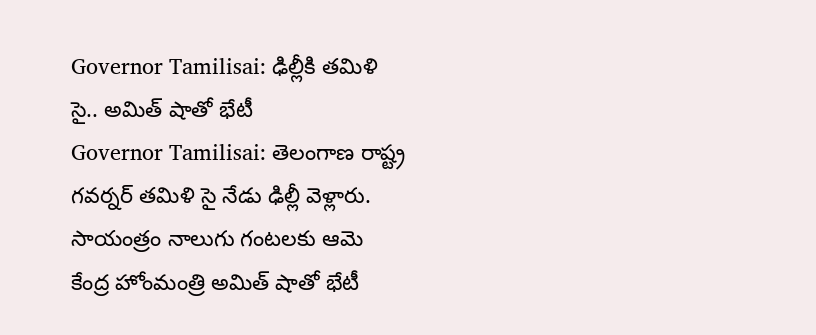Governor Tamilisai: ఢిల్లీకి తమిళి సై.. అమిత్ షాతో భేటీ
Governor Tamilisai: తెలంగాణ రాష్ట్ర గవర్నర్ తమిళి సై నేడు ఢిల్లీ వెళ్లారు. సాయంత్రం నాలుగు గంటలకు ఆమె కేంద్ర హోంమంత్రి అమిత్ షాతో భేటీ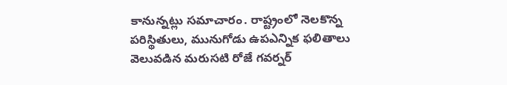కానున్నట్లు సమాచారం. రాష్ట్రంలో నెలకొన్న పరిస్థితులు, మునుగోడు ఉపఎన్నిక ఫలితాలు వెలువడిన మరుసటి రోజే గవర్నర్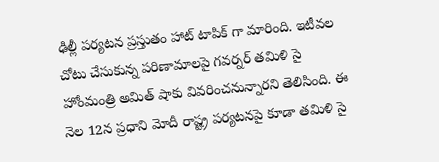ఢిల్లీ పర్యటన ప్రస్తుతం హాట్ టాపిక్ గా మారింది. ఇటీవల చోటు చేసుకున్న పరిణామాలపై గవర్నర్ తమిళి సై హోంమంత్రి అమిత్ షాకు వివరించనున్నారని తెలిసింది. ఈ నెల 12న ప్రధాని మోదీ రాష్ట్ర పర్యటనపై కూడా తమిళి సై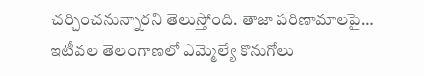చర్చించనున్నారని తెలుస్తోంది. తాజా పరిణామాలపై… ఇటీవల తెలంగాణలో ఎమ్మెల్యే కొనుగోలు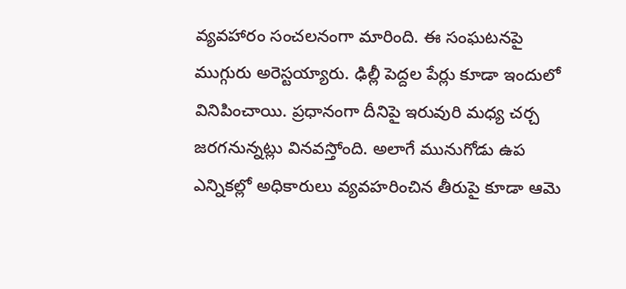వ్యవహారం సంచలనంగా మారింది. ఈ సంఘటనపై ముగ్గురు అరెస్టయ్యారు. ఢిల్లీ పెద్దల పేర్లు కూడా ఇందులో వినిపించాయి. ప్రధానంగా దీనిపై ఇరువురి మధ్య చర్చ జరగనున్నట్లు వినవస్తోంది. అలాగే మునుగోడు ఉప ఎన్నికల్లో అధికారులు వ్యవహరించిన తీరుపై కూడా ఆమె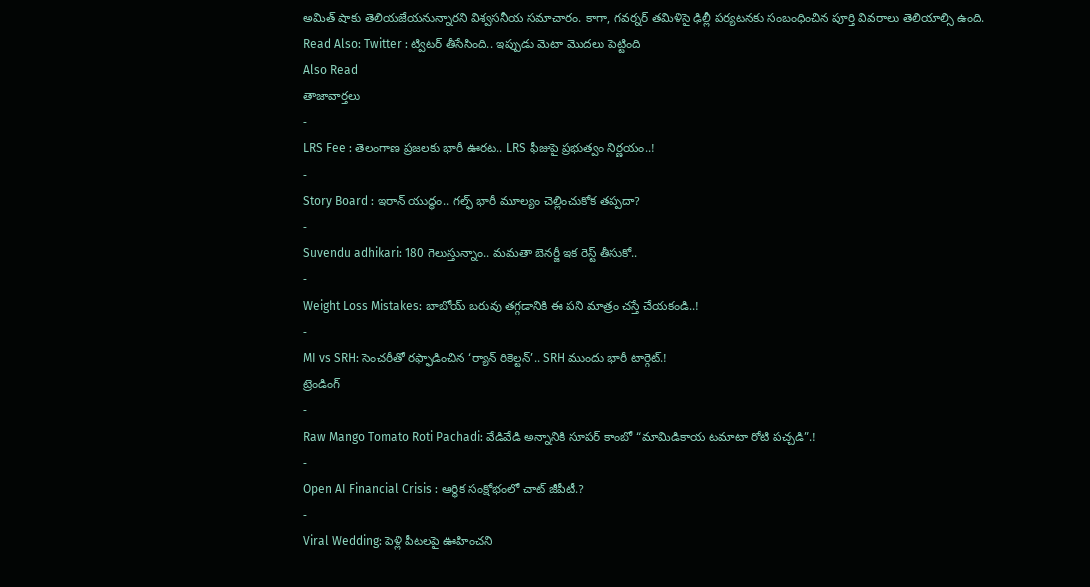అమిత్ షాకు తెలియజేయనున్నారని విశ్వసనీయ సమాచారం. కాగా, గవర్నర్ తమిళిసై ఢిల్లీ పర్యటనకు సంబంధించిన పూర్తి వివరాలు తెలియాల్సి ఉంది.
Read Also: Twitter : ట్విటర్ తీసేసింది.. ఇప్పుడు మెటా మొదలు పెట్టింది
Also Read
తాజావార్తలు
-
LRS Fee : తెలంగాణ ప్రజలకు భారీ ఊరట.. LRS ఫీజుపై ప్రభుత్వం నిర్ణయం..!
-
Story Board : ఇరాన్ యుద్ధం.. గల్ఫ్ భారీ మూల్యం చెల్లించుకోక తప్పదా?
-
Suvendu adhikari: 180 గెలుస్తున్నాం.. మమతా బెనర్జీ ఇక రెస్ట్ తీసుకో..
-
Weight Loss Mistakes: బాబోయ్ బరువు తగ్గడానికి ఈ పని మాత్రం చస్తే చేయకండి..!
-
MI vs SRH: సెంచరీతో రఫ్ఫాడించిన ‘ర్యాన్ రికెల్టన్’.. SRH ముందు భారీ టార్గెట్.!
ట్రెండింగ్
-
Raw Mango Tomato Roti Pachadi: వేడివేడి అన్నానికి సూపర్ కాంబో “మామిడికాయ టమాటా రోటి పచ్చడి”.!
-
Open AI Financial Crisis : ఆర్థిక సంక్షోభంలో చాట్ జీపీటీ.?
-
Viral Wedding: పెళ్లి పీటలపై ఊహించని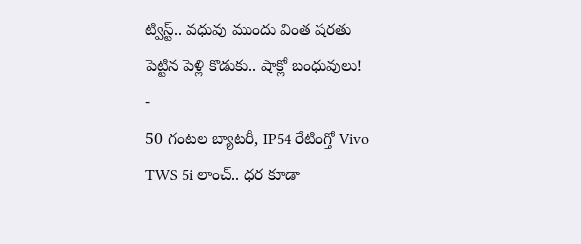ట్విస్ట్.. వధువు ముందు వింత షరతు పెట్టిన పెళ్లి కొడుకు.. షాక్లో బంధువులు!
-
50 గంటల బ్యాటరీ, IP54 రేటింగ్తో Vivo TWS 5i లాంచ్.. ధర కూడా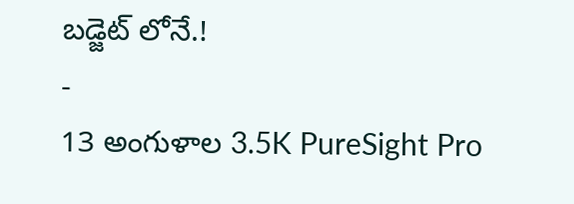బడ్జెట్ లోనే.!
-
13 అంగుళాల 3.5K PureSight Pro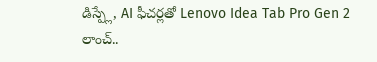డిస్ప్లే, AI ఫీచర్లతో Lenovo Idea Tab Pro Gen 2 లాంచ్..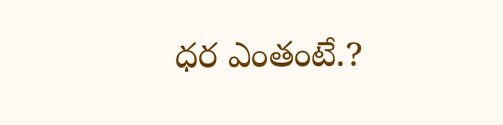ధర ఎంతంటే.?